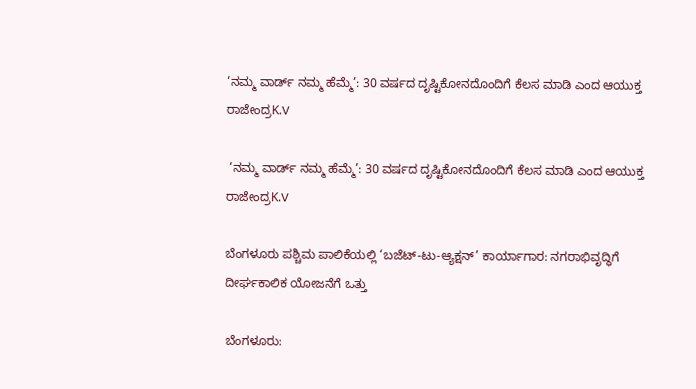‘ನಮ್ಮ ವಾರ್ಡ್ ನಮ್ಮ ಹೆಮ್ಮೆ’: 30 ವರ್ಷದ ದೃಷ್ಟಿಕೋನದೊಂದಿಗೆ ಕೆಲಸ ಮಾಡಿ ಎಂದ ಆಯುಕ್ತ ರಾಜೇಂದ್ರK.V

 ‘ನಮ್ಮ ವಾರ್ಡ್ ನಮ್ಮ ಹೆಮ್ಮೆ’: 30 ವರ್ಷದ ದೃಷ್ಟಿಕೋನದೊಂದಿಗೆ ಕೆಲಸ ಮಾಡಿ ಎಂದ ಆಯುಕ್ತ ರಾಜೇಂದ್ರK.V

ಬೆಂಗಳೂರು ಪಶ್ಚಿಮ ಪಾಲಿಕೆಯಲ್ಲಿ ‘ಬಜೆಟ್-ಟು-ಆ್ಯಕ್ಷನ್’ ಕಾರ್ಯಾಗಾರ: ನಗರಾಭಿವೃದ್ಧಿಗೆ ದೀರ್ಘಕಾಲಿಕ ಯೋಜನೆಗೆ ಒತ್ತು

ಬೆಂಗಳೂರು: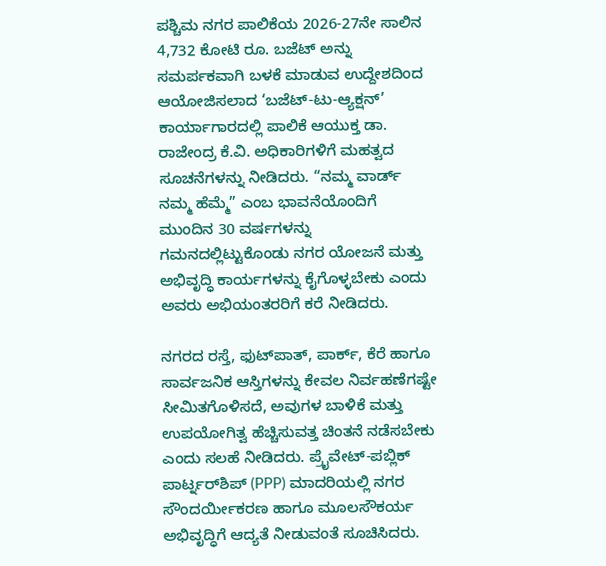ಪಶ್ಚಿಮ ನಗರ ಪಾಲಿಕೆಯ 2026-27ನೇ ಸಾಲಿನ 4,732 ಕೋಟಿ ರೂ. ಬಜೆಟ್ ಅನ್ನು ಸಮರ್ಪಕವಾಗಿ ಬಳಕೆ ಮಾಡುವ ಉದ್ದೇಶದಿಂದ ಆಯೋಜಿಸಲಾದ ‘ಬಜೆಟ್-ಟು-ಆ್ಯಕ್ಷನ್’ ಕಾರ್ಯಾಗಾರದಲ್ಲಿ ಪಾಲಿಕೆ ಆಯುಕ್ತ ಡಾ. ರಾಜೇಂದ್ರ ಕೆ.ವಿ. ಅಧಿಕಾರಿಗಳಿಗೆ ಮಹತ್ವದ ಸೂಚನೆಗಳನ್ನು ನೀಡಿದರು. “ನಮ್ಮ ವಾರ್ಡ್ ನಮ್ಮ ಹೆಮ್ಮೆ” ಎಂಬ ಭಾವನೆಯೊಂದಿಗೆ ಮುಂದಿನ 30 ವರ್ಷಗಳನ್ನು ಗಮನದಲ್ಲಿಟ್ಟುಕೊಂಡು ನಗರ ಯೋಜನೆ ಮತ್ತು ಅಭಿವೃದ್ಧಿ ಕಾರ್ಯಗಳನ್ನು ಕೈಗೊಳ್ಳಬೇಕು ಎಂದು ಅವರು ಅಭಿಯಂತರರಿಗೆ ಕರೆ ನೀಡಿದರು.

ನಗರದ ರಸ್ತೆ, ಫುಟ್‌ಪಾತ್, ಪಾರ್ಕ್, ಕೆರೆ ಹಾಗೂ ಸಾರ್ವಜನಿಕ ಆಸ್ತಿಗಳನ್ನು ಕೇವಲ ನಿರ್ವಹಣೆಗಷ್ಟೇ ಸೀಮಿತಗೊಳಿಸದೆ, ಅವುಗಳ ಬಾಳಿಕೆ ಮತ್ತು ಉಪಯೋಗಿತ್ವ ಹೆಚ್ಚಿಸುವತ್ತ ಚಿಂತನೆ ನಡೆಸಬೇಕು ಎಂದು ಸಲಹೆ ನೀಡಿದರು. ಪ್ರೈವೇಟ್-ಪಬ್ಲಿಕ್ ಪಾರ್ಟ್ನರ್‌ಶಿಪ್ (PPP) ಮಾದರಿಯಲ್ಲಿ ನಗರ ಸೌಂದರ್ಯೀಕರಣ ಹಾಗೂ ಮೂಲಸೌಕರ್ಯ ಅಭಿವೃದ್ಧಿಗೆ ಆದ್ಯತೆ ನೀಡುವಂತೆ ಸೂಚಿಸಿದರು.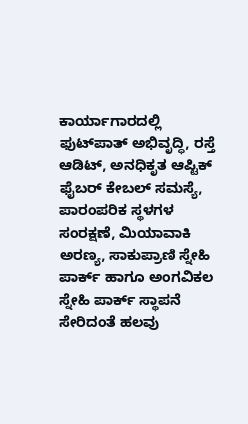ಕಾರ್ಯಾಗಾರದಲ್ಲಿ ಫುಟ್‌ಪಾತ್ ಅಭಿವೃದ್ಧಿ, ರಸ್ತೆ ಆಡಿಟ್, ಅನಧಿಕೃತ ಆಪ್ಟಿಕ್ ಫೈಬರ್ ಕೇಬಲ್ ಸಮಸ್ಯೆ, ಪಾರಂಪರಿಕ ಸ್ಥಳಗಳ ಸಂರಕ್ಷಣೆ, ಮಿಯಾವಾಕಿ ಅರಣ್ಯ, ಸಾಕುಪ್ರಾಣಿ ಸ್ನೇಹಿ ಪಾರ್ಕ್ ಹಾಗೂ ಅಂಗವಿಕಲ ಸ್ನೇಹಿ ಪಾರ್ಕ್ ಸ್ಥಾಪನೆ ಸೇರಿದಂತೆ ಹಲವು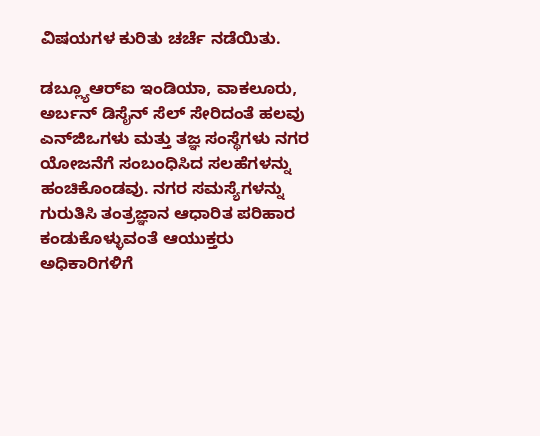ವಿಷಯಗಳ ಕುರಿತು ಚರ್ಚೆ ನಡೆಯಿತು.

ಡಬ್ಲ್ಯೂಆರ್‌ಐ ಇಂಡಿಯಾ, ವಾಕಲೂರು, ಅರ್ಬನ್ ಡಿಸೈನ್ ಸೆಲ್ ಸೇರಿದಂತೆ ಹಲವು ಎನ್‌ಜಿಒಗಳು ಮತ್ತು ತಜ್ಞ ಸಂಸ್ಥೆಗಳು ನಗರ ಯೋಜನೆಗೆ ಸಂಬಂಧಿಸಿದ ಸಲಹೆಗಳನ್ನು ಹಂಚಿಕೊಂಡವು. ನಗರ ಸಮಸ್ಯೆಗಳನ್ನು ಗುರುತಿಸಿ ತಂತ್ರಜ್ಞಾನ ಆಧಾರಿತ ಪರಿಹಾರ ಕಂಡುಕೊಳ್ಳುವಂತೆ ಆಯುಕ್ತರು ಅಧಿಕಾರಿಗಳಿಗೆ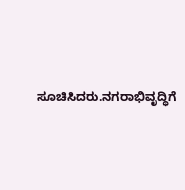ಸೂಚಿಸಿದರು.ನಗರಾಭಿವೃದ್ಧಿಗೆ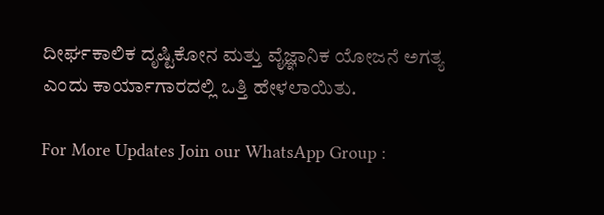ದೀರ್ಘಕಾಲಿಕ ದೃಷ್ಟಿಕೋನ ಮತ್ತು ವೈಜ್ಞಾನಿಕ ಯೋಜನೆ ಅಗತ್ಯ ಎಂದು ಕಾರ್ಯಾಗಾರದಲ್ಲಿ ಒತ್ತಿ ಹೇಳಲಾಯಿತು.

For More Updates Join our WhatsApp Group :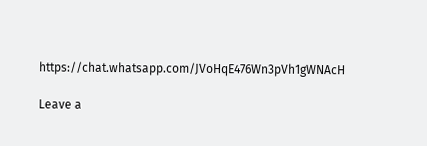https://chat.whatsapp.com/JVoHqE476Wn3pVh1gWNAcH

Leave a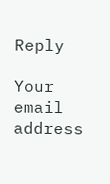Reply

Your email address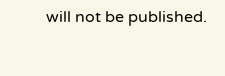will not be published.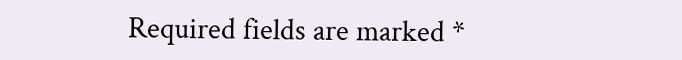Required fields are marked *